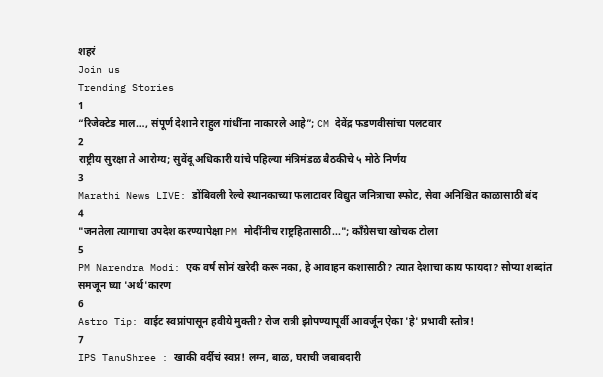शहरं
Join us
Trending Stories
1
“रिजेक्टेड माल…, संपूर्ण देशाने राहुल गांधींना नाकारले आहे”; CM देवेंद्र फडणवीसांचा पलटवार
2
राष्ट्रीय सुरक्षा ते आरोग्य; सुवेंदू अधिकारी यांचे पहिल्या मंत्रिमंडळ बैठकीचे ५ मोठे निर्णय
3
Marathi News LIVE: डोंबिवली रेल्वे स्थानकाच्या फलाटावर विद्युत जनित्राचा स्फोट, सेवा अनिश्चित काळासाठी बंद
4
"जनतेला त्यागाचा उपदेश करण्यापेक्षा PM मोदींनीच राष्ट्रहितासाठी..."; काँग्रेसचा खोचक टोला
5
PM Narendra Modi: एक वर्ष सोनं खरेदी करू नका, हे आवाहन कशासाठी? त्यात देशाचा काय फायदा? सोप्या शब्दांत समजून घ्या 'अर्थ'कारण
6
Astro Tip: वाईट स्वप्नांपासून हवीये मुक्ती? रोज रात्री झोपण्यापूर्वी आवर्जून ऐका 'हे' प्रभावी स्तोत्र!
7
IPS TanuShree : खाकी वर्दीचं स्वप्न! लग्न, बाळ, घराची जबाबदारी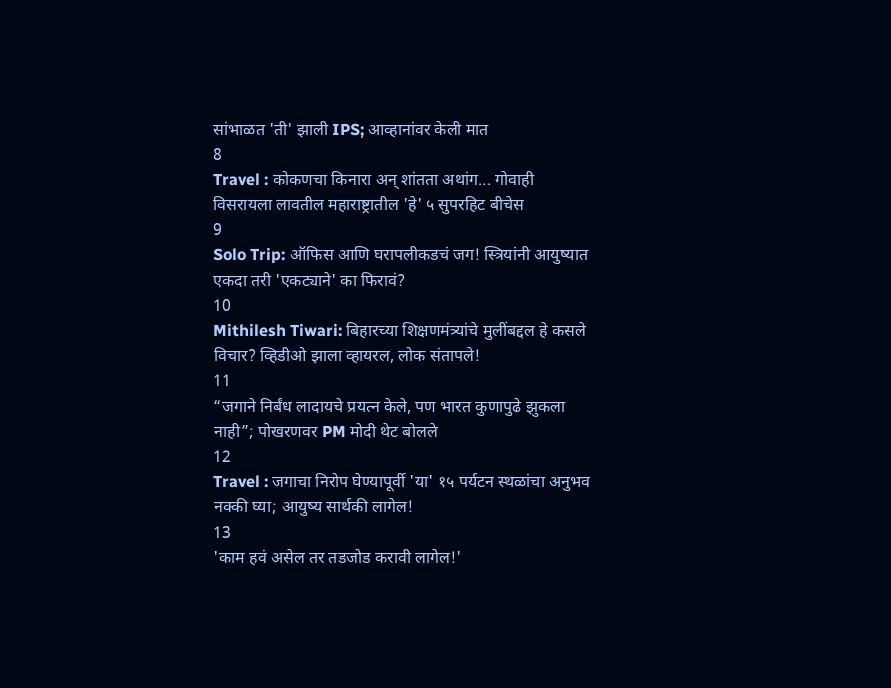सांभाळत 'ती' झाली IPS; आव्हानांवर केली मात
8
Travel : कोकणचा किनारा अन् शांतता अथांग... गोवाही विसरायला लावतील महाराष्ट्रातील 'हे' ५ सुपरहिट बीचेस
9
Solo Trip: ऑफिस आणि घरापलीकडचं जग! स्त्रियांनी आयुष्यात एकदा तरी 'एकट्याने' का फिरावं?
10
Mithilesh Tiwari: बिहारच्या शिक्षणमंत्र्यांचे मुलींबद्दल हे कसले विचार? व्हिडीओ झाला व्हायरल, लोक संतापले!
11
“जगाने निर्बंध लादायचे प्रयत्न केले, पण भारत कुणापुढे झुकला नाही”; पोखरणवर PM मोदी थेट बोलले
12
Travel : जगाचा निरोप घेण्यापूर्वी 'या' १५ पर्यटन स्थळांचा अनुभव नक्की घ्या; आयुष्य सार्थकी लागेल!
13
'काम हवं असेल तर तडजोड करावी लागेल!'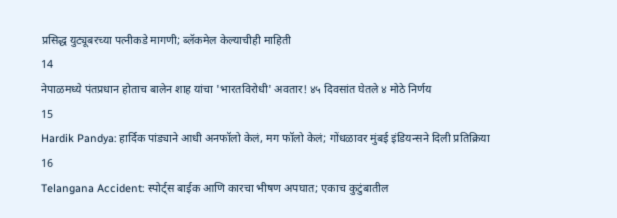प्रसिद्ध युट्यूबरच्या पत्नीकडे मागणी; ब्लॅकमेल केल्याचीही माहिती
14
नेपाळमध्ये पंतप्रधान होताच बालेन शाह यांचा 'भारतविरोधी' अवतार! ४५ दिवसांत घेतले ४ मोठे निर्णय
15
Hardik Pandya: हार्दिक पांड्याने आधी अनफॉलो केलं, मग फॉलो केलं; गोंधळावर मुंबई इंडियन्सने दिली प्रतिक्रिया
16
Telangana Accident: स्पोर्ट्स बाईक आणि कारचा भीषण अपघात; एकाच कुटुंबातील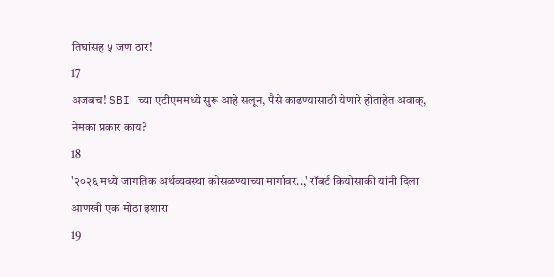तिघांसह ५ जण ठार!
17
अजबच! SBI च्या एटीएममध्ये सुरू आहे सलून, पैसे काढण्यासाठी येणारे होताहेत अवाक्, नेमका प्रकार काय?
18
'२०२६ मध्ये जागतिक अर्थव्यवस्था कोसळण्याच्या मार्गावर..,' रॉबर्ट कियोसाकी यांनी दिला आणखी एक मोठा इशारा
19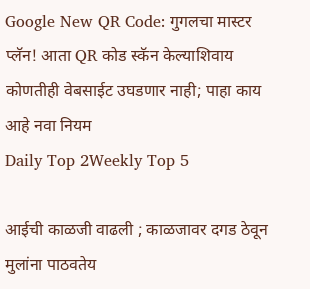Google New QR Code: गुगलचा मास्टर प्लॅन! आता QR कोड स्कॅन केल्याशिवाय कोणतीही वेबसाईट उघडणार नाही; पाहा काय आहे नवा नियम
Daily Top 2Weekly Top 5

आईची काळजी वाढली ; काळजावर दगड ठेवून मुलांना पाठवतेय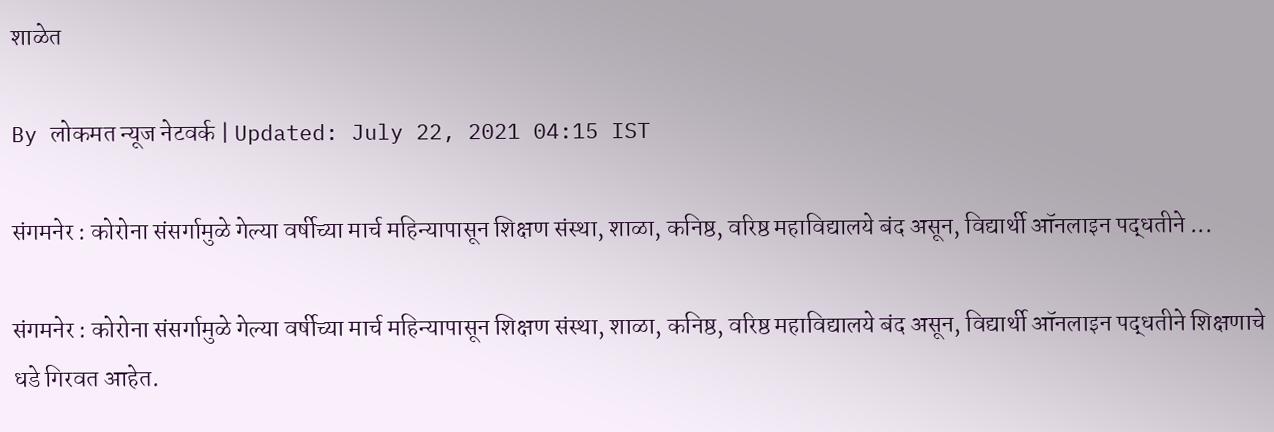शाळेत

By लोकमत न्यूज नेटवर्क | Updated: July 22, 2021 04:15 IST

संगमनेर : कोरोना संसर्गामुळे गेल्या वर्षीच्या मार्च महिन्यापासून शिक्षण संस्था, शाळा, कनिष्ठ, वरिष्ठ महाविद्यालये बंद असून, विद्यार्थी ऑनलाइन पद्धतीने ...

संगमनेर : कोरोना संसर्गामुळे गेल्या वर्षीच्या मार्च महिन्यापासून शिक्षण संस्था, शाळा, कनिष्ठ, वरिष्ठ महाविद्यालये बंद असून, विद्यार्थी ऑनलाइन पद्धतीने शिक्षणाचे धडे गिरवत आहेत.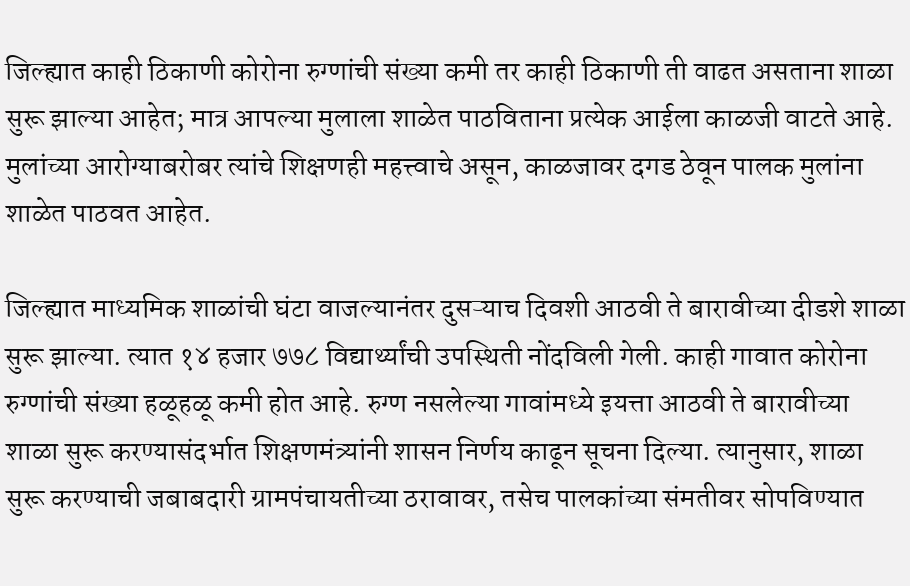जिल्ह्यात काही ठिकाणी कोरोना रुग्णांची संख्या कमी तर काही ठिकाणी ती वाढत असताना शाळा सुरू झाल्या आहेत; मात्र आपल्या मुलाला शाळेत पाठविताना प्रत्येक आईला काळजी वाटते आहे. मुलांच्या आरोग्याबरोबर त्यांचे शिक्षणही महत्त्वाचे असून, काळजावर दगड ठेवून पालक मुलांना शाळेत पाठवत आहेत.

जिल्ह्यात माध्यमिक शाळांची घंटा वाजल्यानंतर दुसऱ्याच दिवशी आठवी ते बारावीच्या दीडशे शाळा सुरू झाल्या. त्यात १४ हजार ७७८ विद्यार्थ्यांची उपस्थिती नोंदविली गेली. काही गावात कोरोना रुग्णांची संख्या हळूहळू कमी होत आहे. रुग्ण नसलेल्या गावांमध्ये इयत्ता आठवी ते बारावीच्या शाळा सुरू करण्यासंदर्भात शिक्षणमंत्र्यांनी शासन निर्णय काढून सूचना दिल्या. त्यानुसार, शाळा सुरू करण्याची जबाबदारी ग्रामपंचायतीच्या ठरावावर, तसेच पालकांच्या संमतीवर सोपविण्यात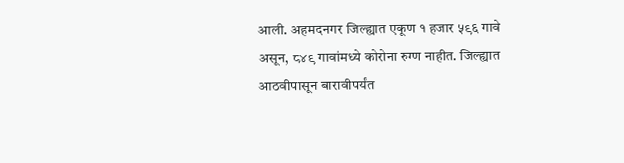आली. अहमदनगर जिल्ह्यात एकूण १ हजार ५९६ गावे असून, ८४९ गावांमध्ये कोरोना रुग्ण नाहीत. जिल्ह्यात आठवीपासून बारावीपर्यंत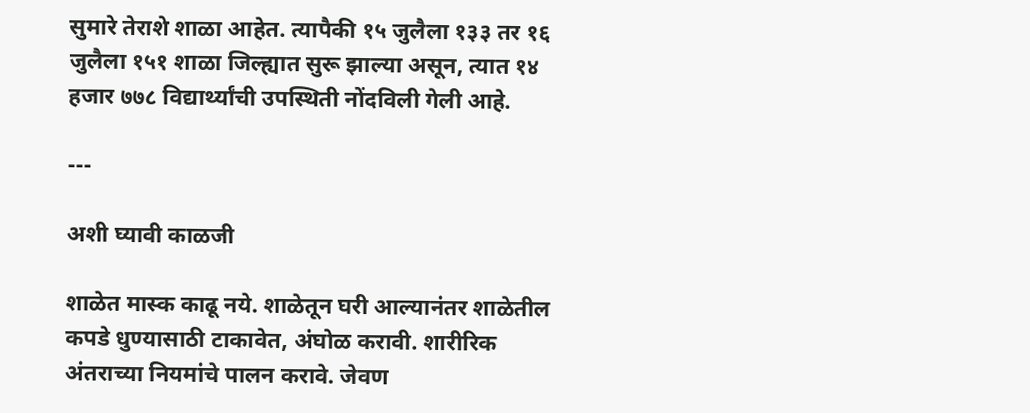सुमारे तेराशे शाळा आहेत. त्यापैकी १५ जुलैला १३३ तर १६ जुलैला १५१ शाळा जिल्ह्यात सुरू झाल्या असून, त्यात १४ हजार ७७८ विद्यार्थ्यांची उपस्थिती नोंदविली गेली आहे.

---

अशी घ्यावी काळजी

शाळेत मास्क काढू नये. शाळेतून घरी आल्यानंतर शाळेतील कपडे धुण्यासाठी टाकावेत, अंघोळ करावी. शारीरिक अंतराच्या नियमांचे पालन करावे. जेवण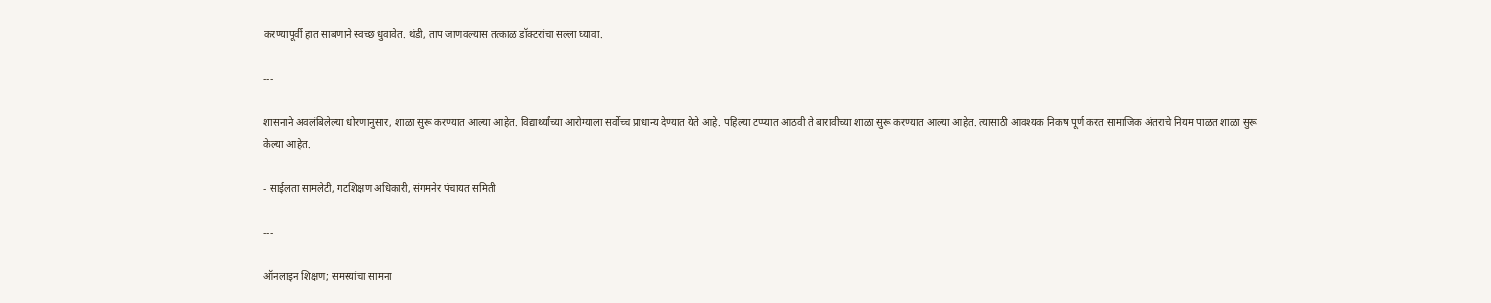करण्यापूर्वी हात साबणाने स्वच्छ धुवावेत. थंडी, ताप जाणवल्यास तत्काळ डॉक्टरांचा सल्ला घ्यावा.

---

शासनाने अवलंबिलेल्या धोरणानुसार, शाळा सुरू करण्यात आल्या आहेत. विद्यार्थ्यांच्या आरोग्याला सर्वोच्च प्राधान्य देण्यात येते आहे. पहिल्या टप्प्यात आठवी ते बारावीच्या शाळा सुरू करण्यात आल्या आहेत. त्यासाठी आवश्यक निकष पूर्ण करत सामाजिक अंतराचे नियम पाळत शाळा सुरू केल्या आहेत.

- साईलता सामलेटी, गटशिक्षण अधिकारी, संगमनेर पंचायत समिती

---

ऑनलाइन शिक्षण; समस्यांचा सामना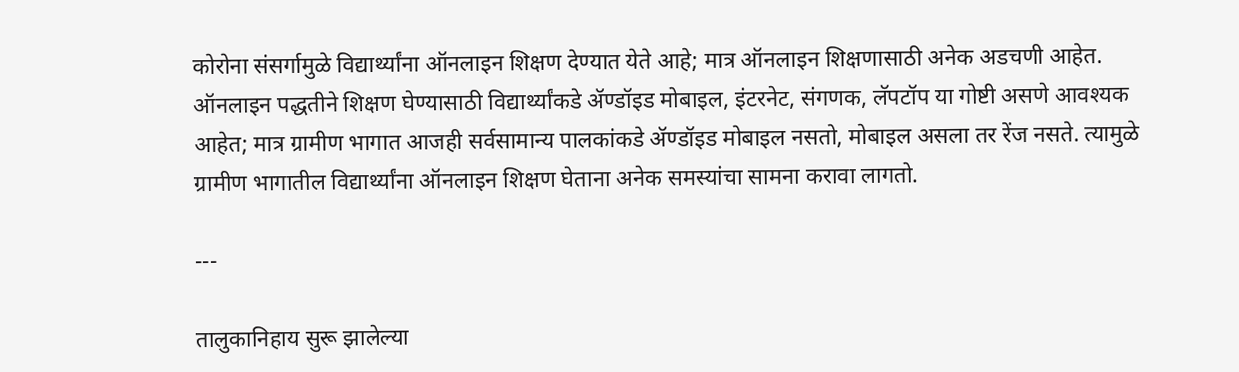कोरोना संसर्गामुळे विद्यार्थ्यांना ऑनलाइन शिक्षण देण्यात येते आहे; मात्र ऑनलाइन शिक्षणासाठी अनेक अडचणी आहेत. ऑनलाइन पद्धतीने शिक्षण घेण्यासाठी विद्यार्थ्यांकडे ॲण्डॉइड मोबाइल, इंटरनेट, संगणक, लॅपटॉप या गोष्टी असणे आवश्यक आहेत; मात्र ग्रामीण भागात आजही सर्वसामान्य पालकांकडे ॲण्डॉइड मोबाइल नसतो, मोबाइल असला तर रेंज नसते. त्यामुळे ग्रामीण भागातील विद्यार्थ्यांना ऑनलाइन शिक्षण घेताना अनेक समस्यांचा सामना करावा लागतो.

---

तालुकानिहाय सुरू झालेल्या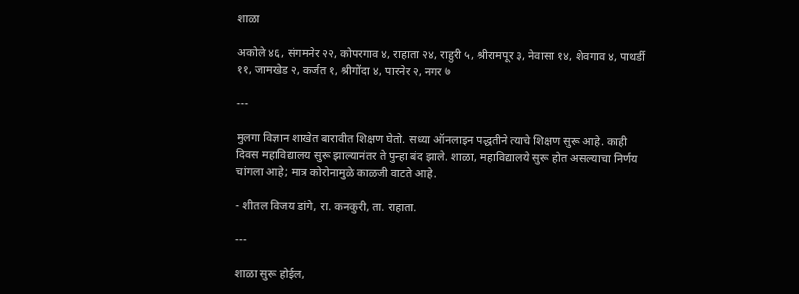शाळा

अकोले ४६, संगमनेर २२, कोपरगाव ४, राहाता २४, राहुरी ५, श्रीरामपूर ३, नेवासा १४, शेवगाव ४, पाथर्डी ११, जामखेड २, कर्जत १, श्रीगोंदा ४, पारनेर २, नगर ७

---

मुलगा विज्ञान शाखेत बारावीत शिक्षण घेतो. सध्या ऑनलाइन पद्धतीने त्याचे शिक्षण सुरू आहे. काही दिवस महाविद्यालय सुरू झाल्यानंतर ते पुन्हा बंद झाले. शाळा, महाविद्यालये सुरू होत असल्याचा निर्णय चांगला आहे; मात्र कोरोनामुळे काळजी वाटते आहे.

- शीतल विजय डांगे, रा. कनकुरी, ता. राहाता.

---

शाळा सुरू होईल,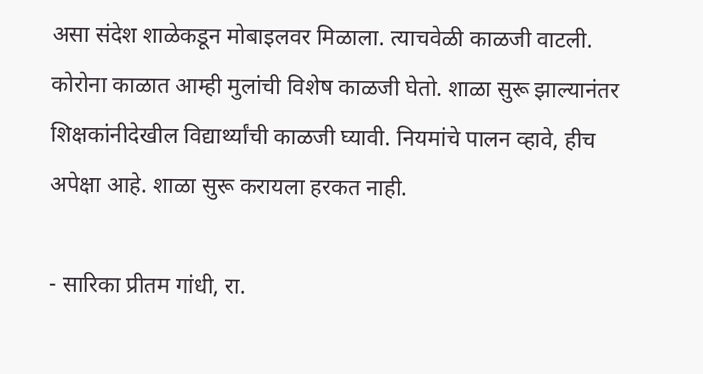असा संदेश शाळेकडून मोबाइलवर मिळाला. त्याचवेळी काळजी वाटली. कोरोना काळात आम्ही मुलांची विशेष काळजी घेतो. शाळा सुरू झाल्यानंतर शिक्षकांनीदेखील विद्यार्थ्यांची काळजी घ्यावी. नियमांचे पालन व्हावे, हीच अपेक्षा आहे. शाळा सुरू करायला हरकत नाही.

- सारिका प्रीतम गांधी, रा.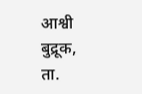आश्वी बुद्रूक, ता.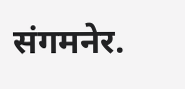संगमनेर.